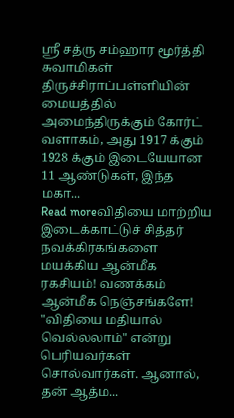ஸ்ரீ சத்ரு சம்ஹார மூர்த்தி சுவாமிகள் திருச்சிராப்பள்ளியின் மையத்தில் அமைந்திருக்கும் கோர்ட் வளாகம், அது 1917 க்கும் 1928 க்கும் இடையேயான 11 ஆண்டுகள், இந்த மகா...
Read moreவிதியை மாற்றிய இடைக்காட்டுச் சித்தர் நவக்கிரகங்களை மயக்கிய ஆன்மீக ரகசியம்! வணக்கம் ஆன்மீக நெஞ்சங்களே! "விதியை மதியால் வெல்லலாம்" என்று பெரியவர்கள் சொல்வார்கள். ஆனால், தன் ஆத்ம...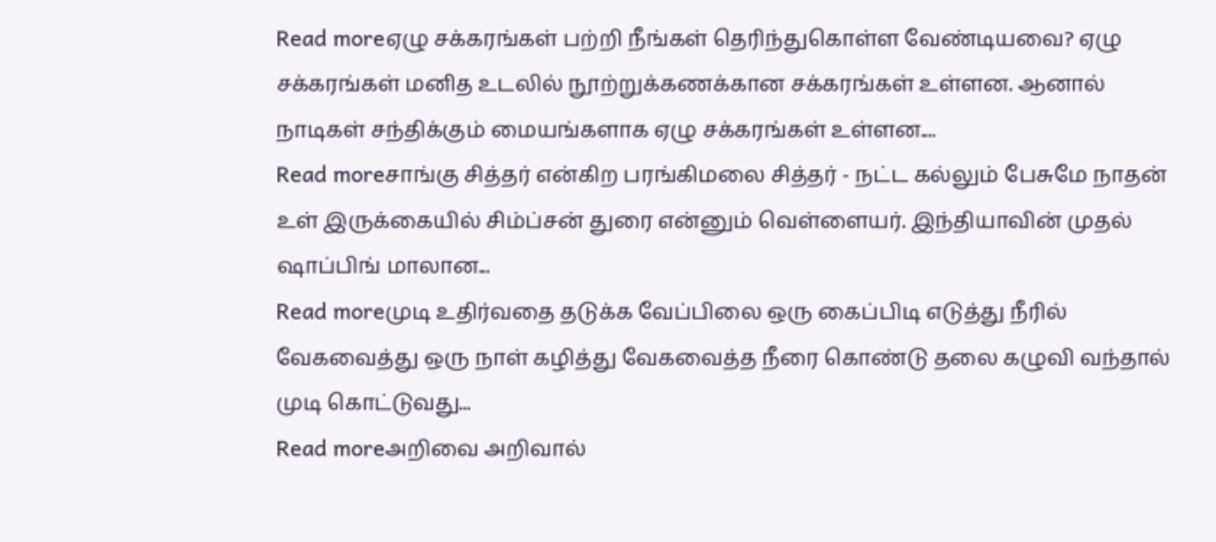Read moreஏழு சக்கரங்கள் பற்றி நீங்கள் தெரிந்துகொள்ள வேண்டியவை? ஏழு சக்கரங்கள் மனித உடலில் நூற்றுக்கணக்கான சக்கரங்கள் உள்ளன. ஆனால் நாடிகள் சந்திக்கும் மையங்களாக ஏழு சக்கரங்கள் உள்ளன....
Read moreசாங்கு சித்தர் என்கிற பரங்கிமலை சித்தர் - நட்ட கல்லும் பேசுமே நாதன் உள் இருக்கையில் சிம்ப்சன் துரை என்னும் வெள்ளையர். இந்தியாவின் முதல் ஷாப்பிங் மாலான...
Read moreமுடி உதிர்வதை தடுக்க வேப்பிலை ஒரு கைப்பிடி எடுத்து நீரில் வேகவைத்து ஒரு நாள் கழித்து வேகவைத்த நீரை கொண்டு தலை கழுவி வந்தால் முடி கொட்டுவது...
Read moreஅறிவை அறிவால்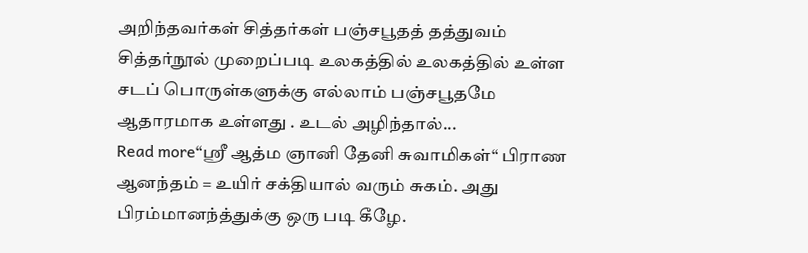அறிந்தவர்கள் சித்தர்கள் பஞ்சபூதத் தத்துவம் சித்தர்நூல் முறைப்படி உலகத்தில் உலகத்தில் உள்ள சடப் பொருள்களுக்கு எல்லாம் பஞ்சபூதமே ஆதாரமாக உள்ளது . உடல் அழிந்தால்...
Read more“ஸ்ரீ ஆத்ம ஞானி தேனி சுவாமிகள்“ பிராண ஆனந்தம் = உயிர் சக்தியால் வரும் சுகம். அது பிரம்மானந்த்துக்கு ஒரு படி கீழே.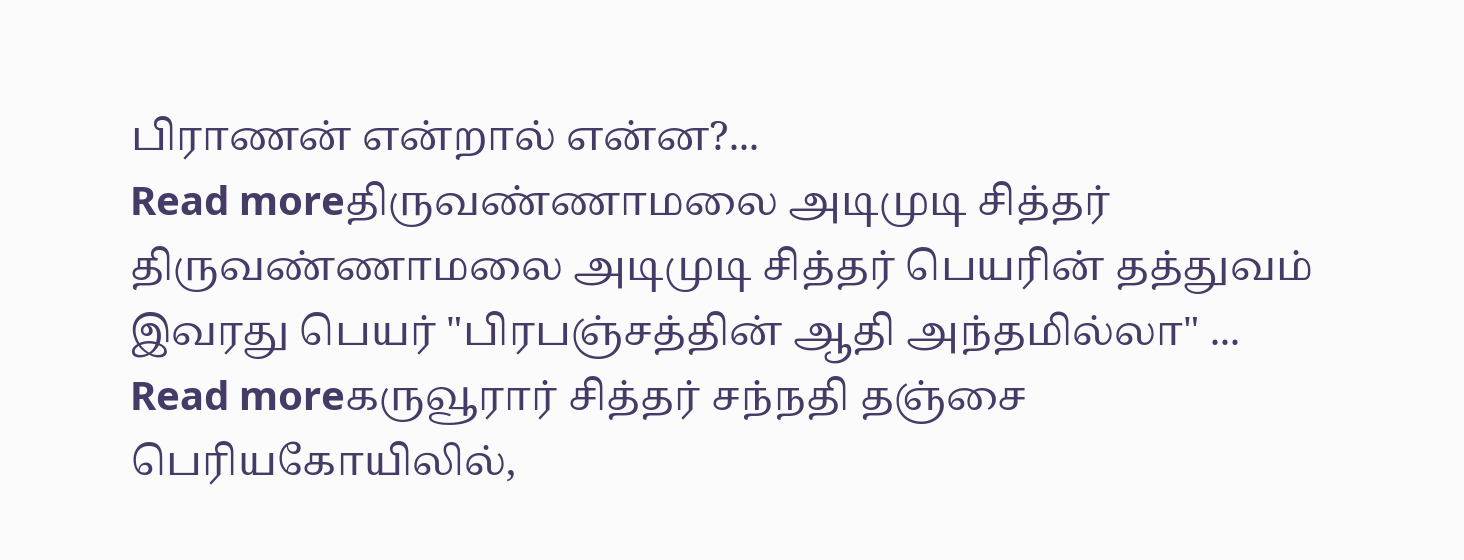பிராணன் என்றால் என்ன?...
Read moreதிருவண்ணாமலை அடிமுடி சித்தர் திருவண்ணாமலை அடிமுடி சித்தர் பெயரின் தத்துவம் இவரது பெயர் "பிரபஞ்சத்தின் ஆதி அந்தமில்லா" ...
Read moreகருவூரார் சித்தர் சந்நதி தஞ்சை பெரியகோயிலில்,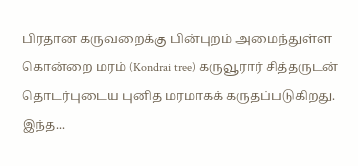பிரதான கருவறைக்கு பின்புறம் அமைந்துள்ள கொன்றை மரம் (Kondrai tree) கருவூரார் சித்தருடன் தொடர்புடைய புனித மரமாகக் கருதப்படுகிறது. இந்த...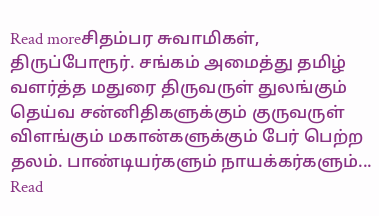Read moreசிதம்பர சுவாமிகள், திருப்போரூர். சங்கம் அமைத்து தமிழ் வளர்த்த மதுரை திருவருள் துலங்கும் தெய்வ சன்னிதிகளுக்கும் குருவருள் விளங்கும் மகான்களுக்கும் பேர் பெற்ற தலம். பாண்டியர்களும் நாயக்கர்களும்...
Read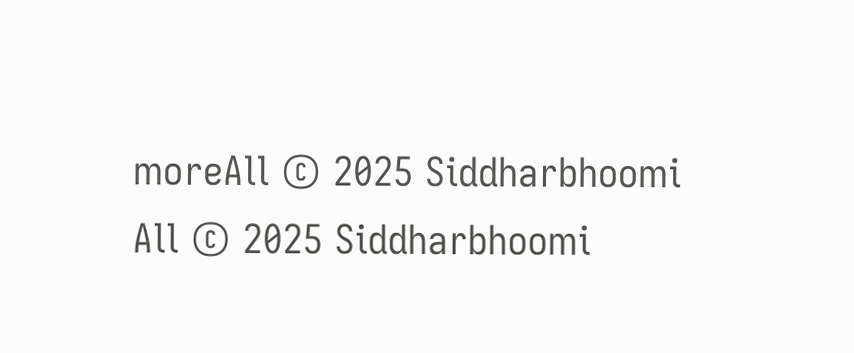moreAll © 2025 Siddharbhoomi
All © 2025 Siddharbhoomi